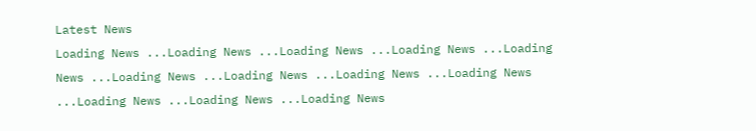Latest News
Loading News ...Loading News ...Loading News ...Loading News ...Loading News ...Loading News ...Loading News ...Loading News ...Loading News ...Loading News ...Loading News ...Loading News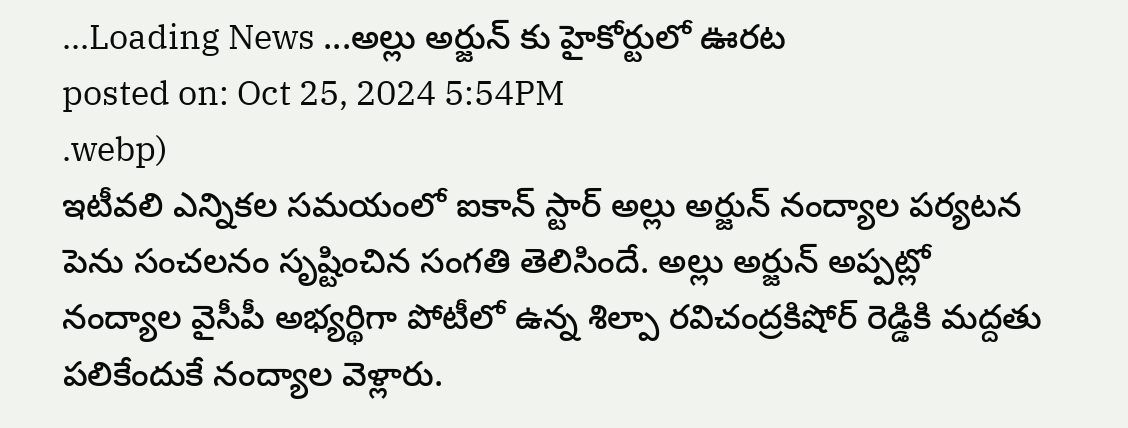...Loading News ...అల్లు అర్జున్ కు హైకోర్టులో ఊరట
posted on: Oct 25, 2024 5:54PM
.webp)
ఇటీవలి ఎన్నికల సమయంలో ఐకాన్ స్టార్ అల్లు అర్జున్ నంద్యాల పర్యటన పెను సంచలనం సృష్టించిన సంగతి తెలిసిందే. అల్లు అర్జున్ అప్పట్లో నంద్యాల వైసీపీ అభ్యర్థిగా పోటీలో ఉన్న శిల్పా రవిచంద్రకిషోర్ రెడ్డికి మద్దతు పలికేందుకే నంద్యాల వెళ్లారు.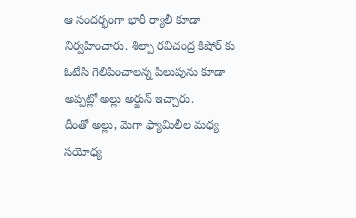ఆ సందర్భంగా భారీ ర్యాలీ కూడా నిర్వహించారు. శిల్పా రవిచంద్ర కిషోర్ కు ఓటేసి గెలిపించాలన్న పిలుపును కూడా అప్పట్లో అల్లు అర్జున్ ఇచ్చారు.
దీంతో అల్లు, మెగా ఫ్యామిలీల మధ్య సయోధ్య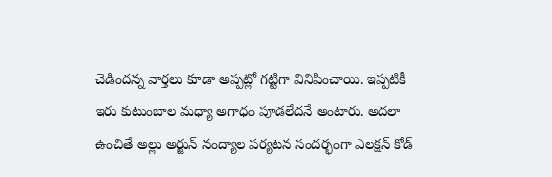చెడిందన్న వార్తలు కూడా అప్పట్లో గట్టిగా వినిపించాయి. ఇప్పటికీ ఇరు కుటుంబాల మధ్యా అగాధం పూడలేదనే అంటారు. అదలా ఉంచితే అల్లు అర్జున్ నంద్యాల పర్యటన సందర్భంగా ఎలక్షన్ కోడ్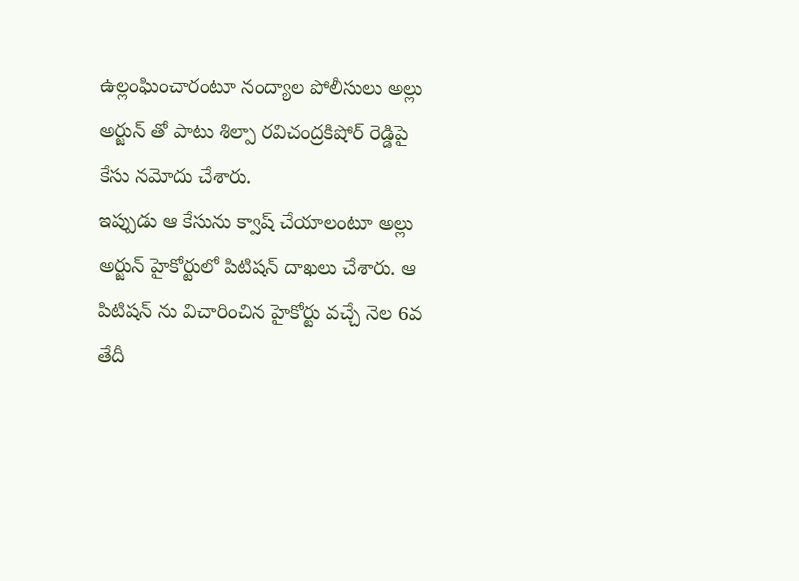ఉల్లంఘించారంటూ నంద్యాల పోలీసులు అల్లు అర్జున్ తో పాటు శిల్పా రవిచంద్రకిషోర్ రెడ్డిపై కేసు నమోదు చేశారు.
ఇప్పుడు ఆ కేసును క్వాష్ చేయాలంటూ అల్లు అర్జున్ హైకోర్టులో పిటిషన్ దాఖలు చేశారు. ఆ పిటిషన్ ను విచారించిన హైకోర్టు వచ్చే నెల 6వ తేదీ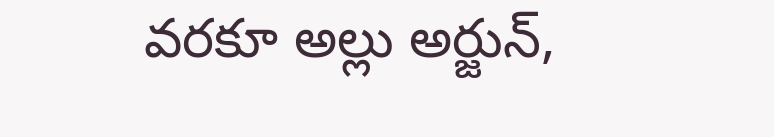వరకూ అల్లు అర్జున్,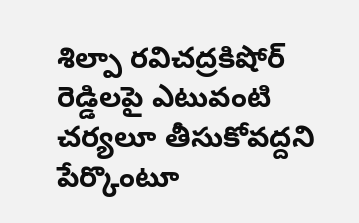శిల్పా రవిచద్రకిషోర్ రెడ్డిలపై ఎటువంటి చర్యలూ తీసుకోవద్దని పేర్కొంటూ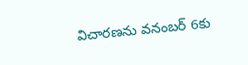విచారణను వనంబర్ 6కు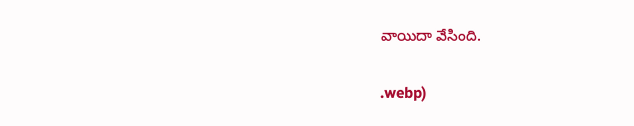వాయిదా వేసింది.


.webp)